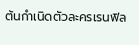ต้นกำเนิดตัวละครเรนฟิล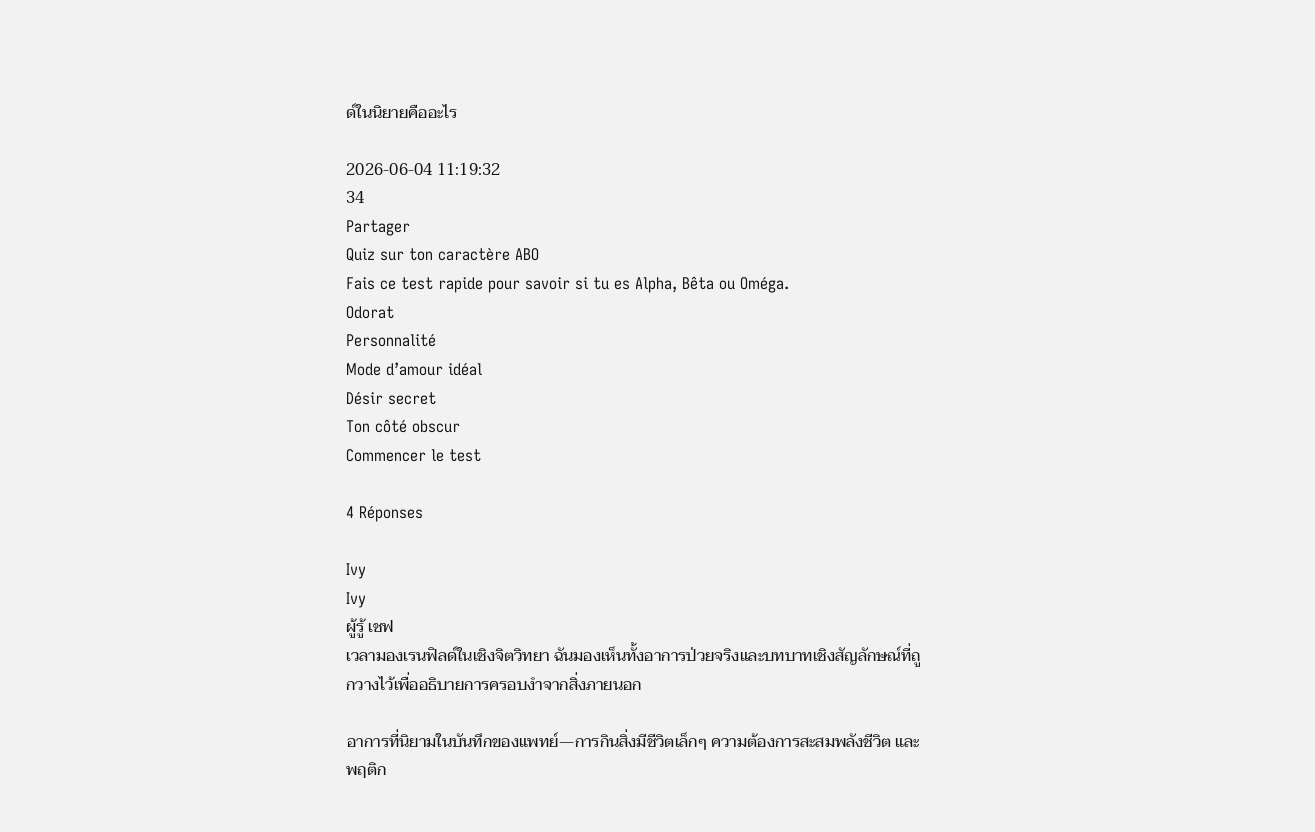ด์ในนิยายคืออะไร

2026-06-04 11:19:32
34
Partager
Quiz sur ton caractère ABO
Fais ce test rapide pour savoir si tu es Alpha, Bêta ou Oméga.
Odorat
Personnalité
Mode d’amour idéal
Désir secret
Ton côté obscur
Commencer le test

4 Réponses

Ivy
Ivy
ผู้รู้ เชฟ
เวลามองเรนฟิลด์ในเชิงจิตวิทยา ฉันมองเห็นทั้งอาการป่วยจริงและบทบาทเชิงสัญลักษณ์ที่ถูกวางไว้เพื่ออธิบายการครอบงำจากสิ่งภายนอก

อาการที่นิยามในบันทึกของแพทย์—การกินสิ่งมีชีวิตเล็กๆ ความต้องการสะสมพลังชีวิต และพฤติก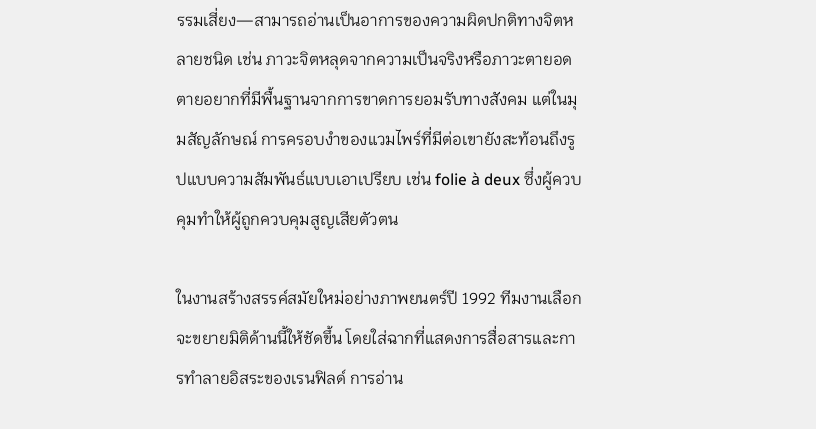รรมเสี่ยง—สามารถอ่านเป็นอาการของความผิดปกติทางจิตหลายชนิด เช่น ภาวะจิตหลุดจากความเป็นจริงหรือภาวะตายอดตายอยากที่มีพื้นฐานจากการขาดการยอมรับทางสังคม แต่ในมุมสัญลักษณ์ การครอบงำของแวมไพร์ที่มีต่อเขายังสะท้อนถึงรูปแบบความสัมพันธ์แบบเอาเปรียบ เช่น folie à deux ซึ่งผู้ควบคุมทำให้ผู้ถูกควบคุมสูญเสียตัวตน

ในงานสร้างสรรค์สมัยใหม่อย่างภาพยนตร์ปี 1992 ทีมงานเลือกจะขยายมิติด้านนี้ให้ชัดขึ้น โดยใส่ฉากที่แสดงการสื่อสารและการทำลายอิสระของเรนฟิลด์ การอ่าน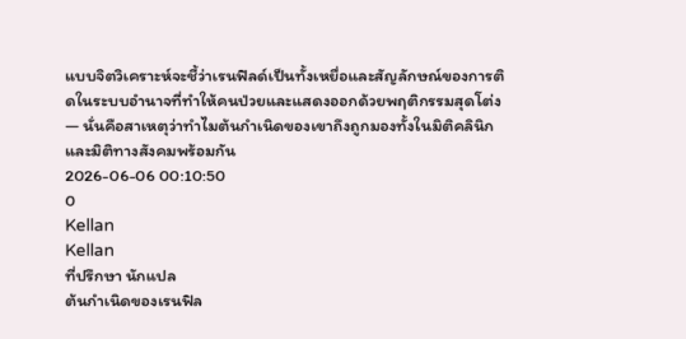แบบจิตวิเคราะห์จะชี้ว่าเรนฟิลด์เป็นทั้งเหยื่อและสัญลักษณ์ของการติดในระบบอำนาจที่ทำให้คนป่วยและแสดงออกด้วยพฤติกรรมสุดโต่ง — นั่นคือสาเหตุว่าทำไมต้นกำเนิดของเขาถึงถูกมองทั้งในมิติคลินิกและมิติทางสังคมพร้อมกัน
2026-06-06 00:10:50
0
Kellan
Kellan
ที่ปรึกษา นักแปล
ต้นกำเนิดของเรนฟิล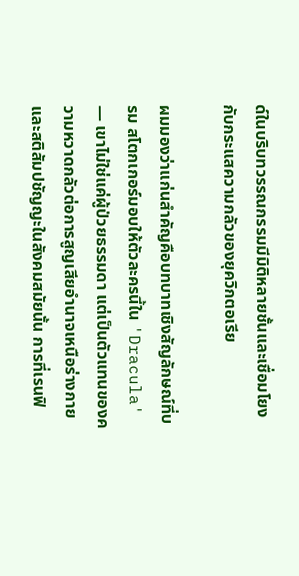ด์ในบริบทวรรณกรรมมีมิติหลายชั้นและเชื่อมโยงกับกระแสความกลัวของยุควิกตอเรีย

ผมมองว่าแก่นสำคัญคือบทบาทเชิงสัญลักษณ์ที่บรม สโตกเกอร์มอบให้ตัวละครนี้ใน 'Dracula' — เขาไม่ใช่แค่ผู้ป่วยธรรมดา แต่เป็นตัวแทนของความหวาดกลัวต่อการสูญเสียอำนาจเหนือร่างกายและสติสัมปชัญญะในสังคมสมัยนั้น การที่เรนฟิ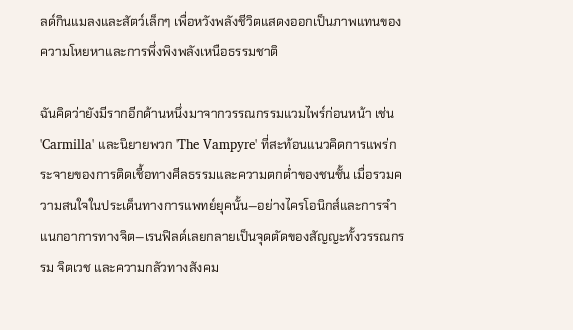ลด์กินแมลงและสัตว์เล็กๆ เพื่อหวังพลังชีวิตแสดงออกเป็นภาพแทนของความโหยหาและการพึ่งพิงพลังเหนือธรรมชาติ

ฉันคิดว่ายังมีรากอีกด้านหนึ่งมาจากวรรณกรรมแวมไพร์ก่อนหน้า เช่น 'Carmilla' และนิยายพวก 'The Vampyre' ที่สะท้อนแนวคิดการแพร่กระจายของการติดเชื้อทางศีลธรรมและความตกต่ำของชนชั้น เมื่อรวมความสนใจในประเด็นทางการแพทย์ยุคนั้น—อย่างไครโอนิกส์และการจำแนกอาการทางจิต—เรนฟิลด์เลยกลายเป็นจุดตัดของสัญญะทั้งวรรณกรรม จิตเวช และความกลัวทางสังคม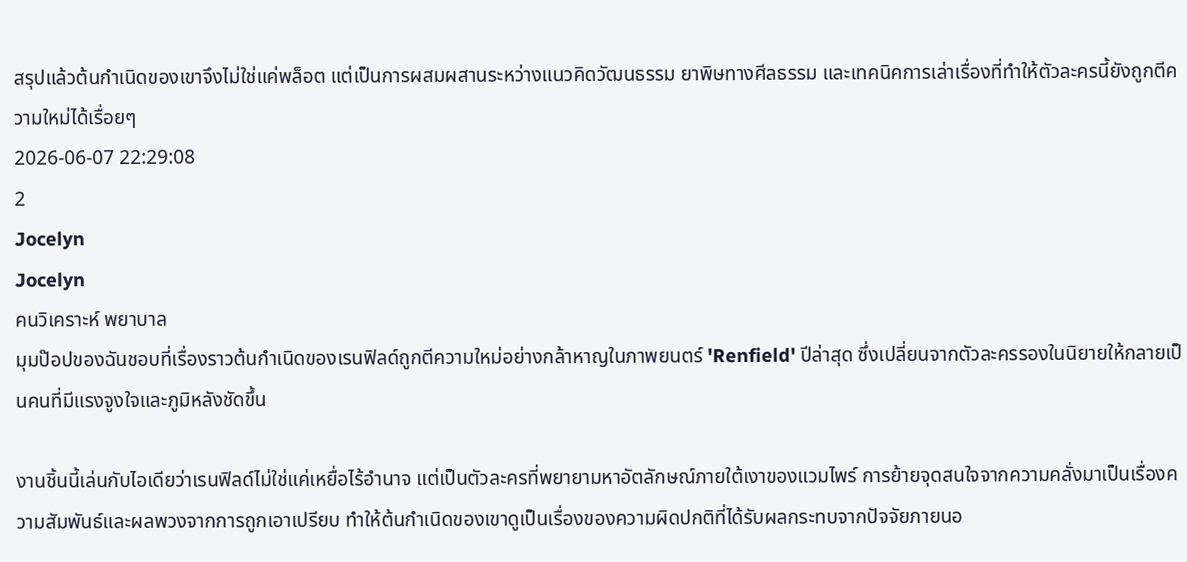สรุปแล้วต้นกำเนิดของเขาจึงไม่ใช่แค่พล็อต แต่เป็นการผสมผสานระหว่างแนวคิดวัฒนธรรม ยาพิษทางศีลธรรม และเทคนิคการเล่าเรื่องที่ทำให้ตัวละครนี้ยังถูกตีความใหม่ได้เรื่อยๆ
2026-06-07 22:29:08
2
Jocelyn
Jocelyn
คนวิเคราะห์ พยาบาล
มุมป๊อปของฉันชอบที่เรื่องราวต้นกำเนิดของเรนฟิลด์ถูกตีความใหม่อย่างกล้าหาญในภาพยนตร์ 'Renfield' ปีล่าสุด ซึ่งเปลี่ยนจากตัวละครรองในนิยายให้กลายเป็นคนที่มีแรงจูงใจและภูมิหลังชัดขึ้น

งานชิ้นนี้เล่นกับไอเดียว่าเรนฟิลด์ไม่ใช่แค่เหยื่อไร้อำนาจ แต่เป็นตัวละครที่พยายามหาอัตลักษณ์ภายใต้เงาของแวมไพร์ การย้ายจุดสนใจจากความคลั่งมาเป็นเรื่องความสัมพันธ์และผลพวงจากการถูกเอาเปรียบ ทำให้ต้นกำเนิดของเขาดูเป็นเรื่องของความผิดปกติที่ได้รับผลกระทบจากปัจจัยภายนอ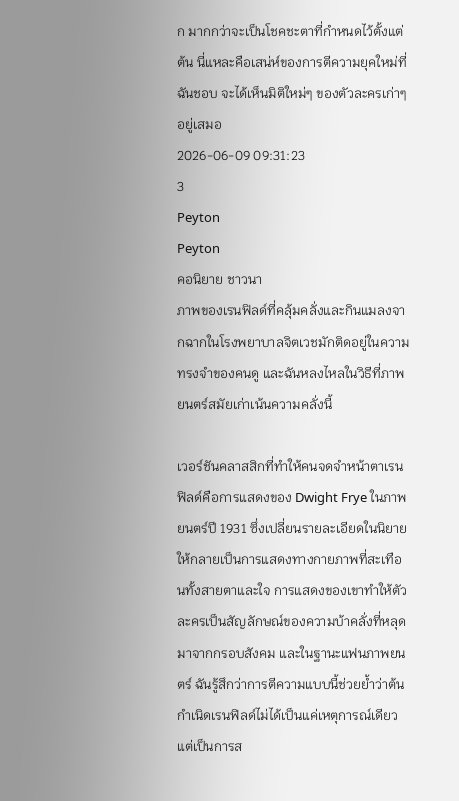ก มากกว่าจะเป็นโชคชะตาที่กำหนดไว้ตั้งแต่ต้น นี่แหละคือเสน่ห์ของการตีความยุคใหม่ที่ฉันชอบ จะได้เห็นมิติใหม่ๆ ของตัวละครเก่าๆ อยู่เสมอ
2026-06-09 09:31:23
3
Peyton
Peyton
คอนิยาย ชาวนา
ภาพของเรนฟิลด์ที่คลุ้มคลั่งและกินแมลงจากฉากในโรงพยาบาลจิตเวชมักติดอยู่ในความทรงจำของคนดู และฉันหลงไหลในวิธีที่ภาพยนตร์สมัยเก่าเน้นความคลั่งนี้

เวอร์ชันคลาสสิกที่ทำให้คนจดจำหน้าตาเรนฟิลด์คือการแสดงของ Dwight Frye ในภาพยนตร์ปี 1931 ซึ่งเปลี่ยนรายละเอียดในนิยายให้กลายเป็นการแสดงทางกายภาพที่สะเทือนทั้งสายตาและใจ การแสดงของเขาทำให้ตัวละครเป็นสัญลักษณ์ของความบ้าคลั่งที่หลุดมาจากกรอบสังคม และในฐานะแฟนภาพยนตร์ ฉันรู้สึกว่าการตีความแบบนี้ช่วยย้ำว่าต้นกำเนิดเรนฟิลด์ไม่ได้เป็นแค่เหตุการณ์เดียว แต่เป็นการส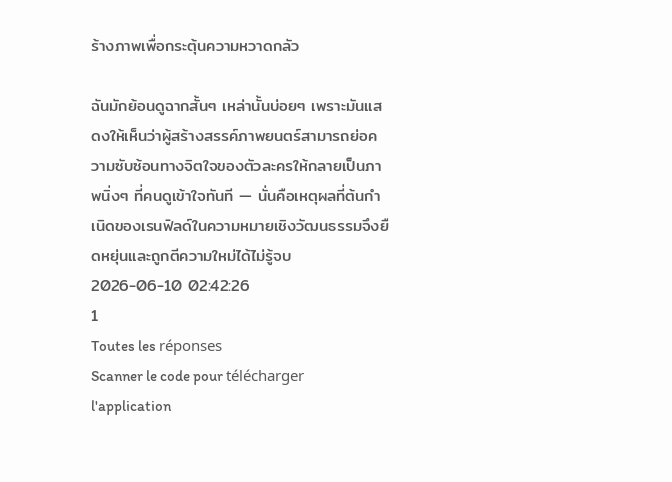ร้างภาพเพื่อกระตุ้นความหวาดกลัว

ฉันมักย้อนดูฉากสั้นๆ เหล่านั้นบ่อยๆ เพราะมันแสดงให้เห็นว่าผู้สร้างสรรค์ภาพยนตร์สามารถย่อความซับซ้อนทางจิตใจของตัวละครให้กลายเป็นภาพนิ่งๆ ที่คนดูเข้าใจทันที — นั่นคือเหตุผลที่ต้นกำเนิดของเรนฟิลด์ในความหมายเชิงวัฒนธรรมจึงยืดหยุ่นและถูกตีความใหม่ได้ไม่รู้จบ
2026-06-10 02:42:26
1
Toutes les réponses
Scanner le code pour télécharger l'application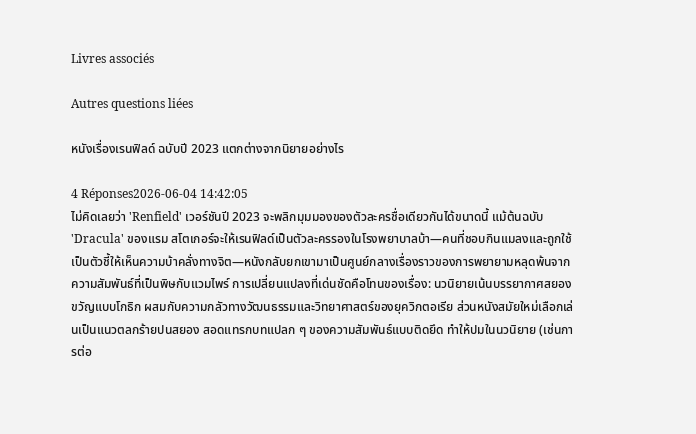Livres associés

Autres questions liées

หนังเรื่องเรนฟิลด์ ฉบับปี 2023 แตกต่างจากนิยายอย่างไร

4 Réponses2026-06-04 14:42:05
ไม่คิดเลยว่า 'Renfield' เวอร์ชันปี 2023 จะพลิกมุมมองของตัวละครชื่อเดียวกันได้ขนาดนี้ แม้ต้นฉบับ 'Dracula' ของแรม สโตเกอร์จะให้เรนฟิลด์เป็นตัวละครรองในโรงพยาบาลบ้า—คนที่ชอบกินแมลงและถูกใช้เป็นตัวชี้ให้เห็นความบ้าคลั่งทางจิต—หนังกลับยกเขามาเป็นศูนย์กลางเรื่องราวของการพยายามหลุดพ้นจากความสัมพันธ์ที่เป็นพิษกับแวมไพร์ การเปลี่ยนแปลงที่เด่นชัดคือโทนของเรื่อง: นวนิยายเน้นบรรยากาศสยองขวัญแบบโกธิก ผสมกับความกลัวทางวัฒนธรรมและวิทยาศาสตร์ของยุควิกตอเรีย ส่วนหนังสมัยใหม่เลือกเล่นเป็นแนวตลกร้ายปนสยอง สอดแทรกบทแปลก ๆ ของความสัมพันธ์แบบติดยึด ทำให้ปมในนวนิยาย (เช่นการต่อ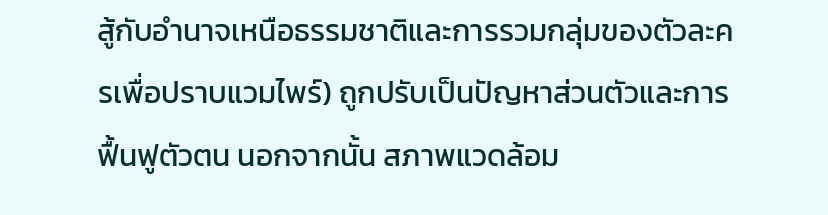สู้กับอำนาจเหนือธรรมชาติและการรวมกลุ่มของตัวละครเพื่อปราบแวมไพร์) ถูกปรับเป็นปัญหาส่วนตัวและการฟื้นฟูตัวตน นอกจากนั้น สภาพแวดล้อม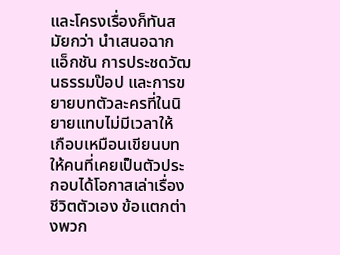และโครงเรื่องก็ทันสมัยกว่า นำเสนอฉากแอ็กชัน การประชดวัฒนธรรมป๊อป และการขยายบทตัวละครที่ในนิยายแทบไม่มีเวลาให้ เกือบเหมือนเขียนบทให้คนที่เคยเป็นตัวประกอบได้โอกาสเล่าเรื่องชีวิตตัวเอง ข้อแตกต่างพวก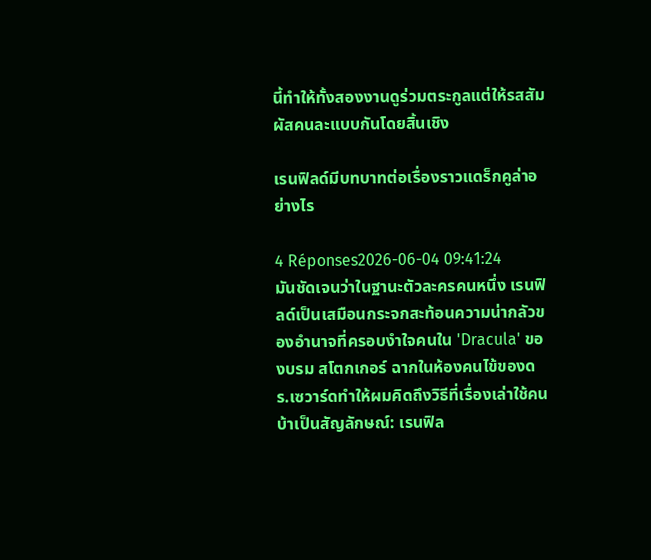นี้ทำให้ทั้งสองงานดูร่วมตระกูลแต่ให้รสสัมผัสคนละแบบกันโดยสิ้นเชิง

เรนฟิลด์มีบทบาทต่อเรื่องราวแดร็กคูล่าอย่างไร

4 Réponses2026-06-04 09:41:24
มันชัดเจนว่าในฐานะตัวละครคนหนึ่ง เรนฟิลด์เป็นเสมือนกระจกสะท้อนความน่ากลัวของอำนาจที่ครอบงำใจคนใน 'Dracula' ของบรม สโตกเกอร์ ฉากในห้องคนไข้ของดร.เซวาร์ดทำให้ผมคิดถึงวิธีที่เรื่องเล่าใช้คนบ้าเป็นสัญลักษณ์: เรนฟิล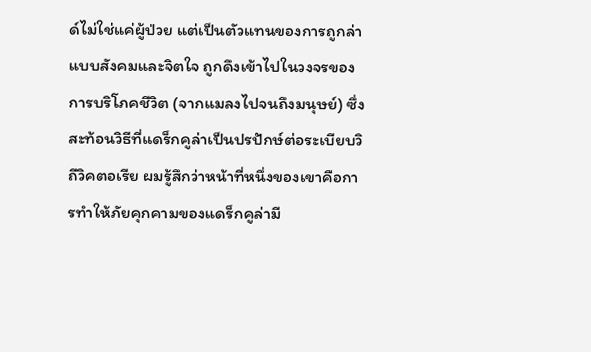ด์ไม่ใช่แค่ผู้ป่วย แต่เป็นตัวแทนของการถูกล่าแบบสังคมและจิตใจ ถูกดึงเข้าไปในวงจรของการบริโภคชีวิต (จากแมลงไปจนถึงมนุษย์) ซึ่งสะท้อนวิธีที่แดร็กคูล่าเป็นปรปักษ์ต่อระเบียบวิถีวิคตอเรีย ผมรู้สึกว่าหน้าที่หนึ่งของเขาคือการทำให้ภัยคุกคามของแดร็กคูล่ามี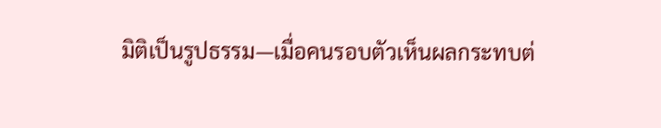มิติเป็นรูปธรรม—เมื่อคนรอบตัวเห็นผลกระทบต่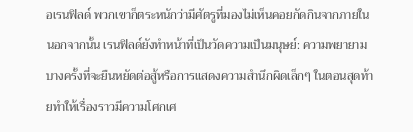อเรนฟิลด์ พวกเขาก็ตระหนักว่ามีศัตรูที่มองไม่เห็นคอยกัดกินจากภายใน นอกจากนั้น เรนฟิลด์ยังทำหน้าที่เป็นวัดความเป็นมนุษย์: ความพยายามบางครั้งที่จะยืนหยัดต่อสู้หรือการแสดงความสำนึกผิดเล็กๆ ในตอนสุดท้ายทำให้เรื่องราวมีความโศกเศ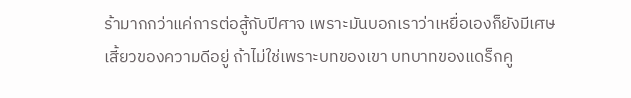ร้ามากกว่าแค่การต่อสู้กับปีศาจ เพราะมันบอกเราว่าเหยื่อเองก็ยังมีเศษเสี้ยวของความดีอยู่ ถ้าไม่ใช่เพราะบทของเขา บทบาทของแดร็กคู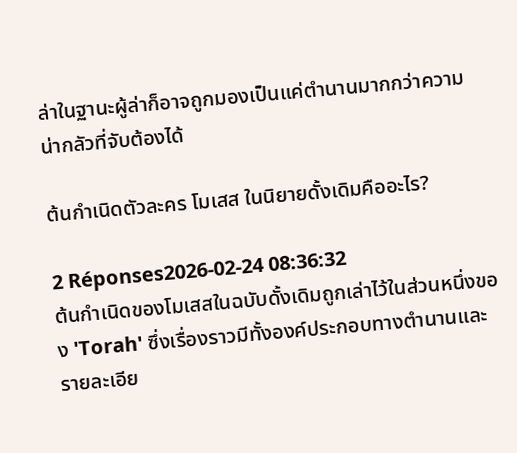ล่าในฐานะผู้ล่าก็อาจถูกมองเป็นแค่ตำนานมากกว่าความน่ากลัวที่จับต้องได้

ต้นกำเนิดตัวละคร โมเสส ในนิยายดั้งเดิมคืออะไร?

2 Réponses2026-02-24 08:36:32
ต้นกำเนิดของโมเสสในฉบับดั้งเดิมถูกเล่าไว้ในส่วนหนึ่งของ 'Torah' ซึ่งเรื่องราวมีทั้งองค์ประกอบทางตำนานและรายละเอีย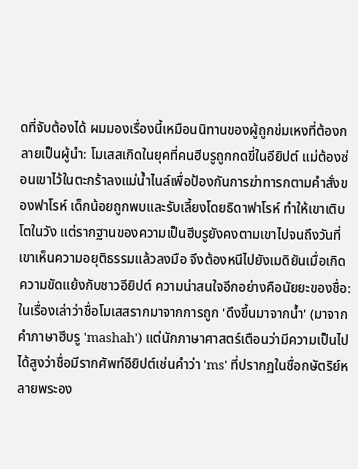ดที่จับต้องได้ ผมมองเรื่องนี้เหมือนนิทานของผู้ถูกข่มเหงที่ต้องกลายเป็นผู้นำ: โมเสสเกิดในยุคที่คนฮีบรูถูกกดขี่ในอียิปต์ แม่ต้องซ่อนเขาไว้ในตะกร้าลงแม่น้ำไนล์เพื่อป้องกันการฆ่าทารกตามคำสั่งของฟาโรห์ เด็กน้อยถูกพบและรับเลี้ยงโดยธิดาฟาโรห์ ทำให้เขาเติบโตในวัง แต่รากฐานของความเป็นฮีบรูยังคงตามเขาไปจนถึงวันที่เขาเห็นความอยุติธรรมแล้วลงมือ จึงต้องหนีไปยังเมดิยันเมื่อเกิดความขัดแย้งกับชาวอียิปต์ ความน่าสนใจอีกอย่างคือนัยยะของชื่อ: ในเรื่องเล่าว่าชื่อโมเสสรากมาจากการถูก 'ดึงขึ้นมาจากน้ำ' (มาจากคำภาษาฮีบรู 'mashah') แต่นักภาษาศาสตร์เตือนว่ามีความเป็นไปได้สูงว่าชื่อมีรากศัพท์อียิปต์เช่นคำว่า 'ms' ที่ปรากฏในชื่อกษัตริย์หลายพระอง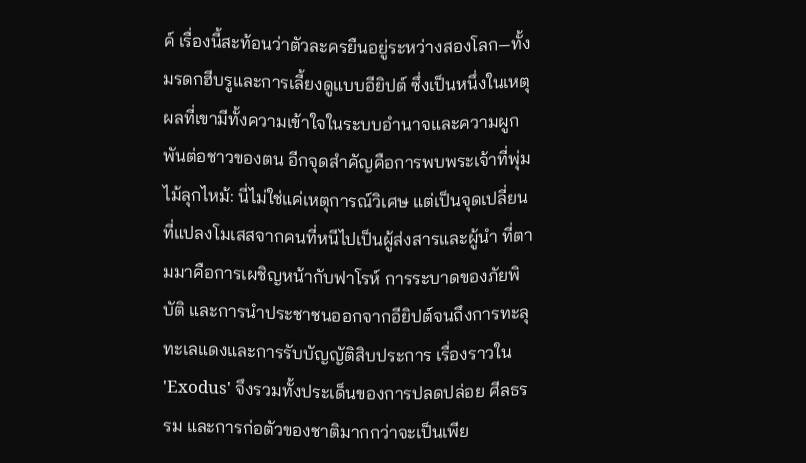ค์ เรื่องนี้สะท้อนว่าตัวละครยืนอยู่ระหว่างสองโลก—ทั้งมรดกฮีบรูและการเลี้ยงดูแบบอียิปต์ ซึ่งเป็นหนึ่งในเหตุผลที่เขามีทั้งความเข้าใจในระบบอำนาจและความผูกพันต่อชาวของตน อีกจุดสำคัญคือการพบพระเจ้าที่พุ่มไม้ลุกไหม้: นี่ไม่ใช่แค่เหตุการณ์วิเศษ แต่เป็นจุดเปลี่ยนที่แปลงโมเสสจากคนที่หนีไปเป็นผู้ส่งสารและผู้นำ ที่ตามมาคือการเผชิญหน้ากับฟาโรห์ การระบาดของภัยพิบัติ และการนำประชาชนออกจากอียิปต์จนถึงการทะลุทะเลแดงและการรับบัญญัติสิบประการ เรื่องราวใน 'Exodus' จึงรวมทั้งประเด็นของการปลดปล่อย ศีลธรรม และการก่อตัวของชาติมากกว่าจะเป็นเพีย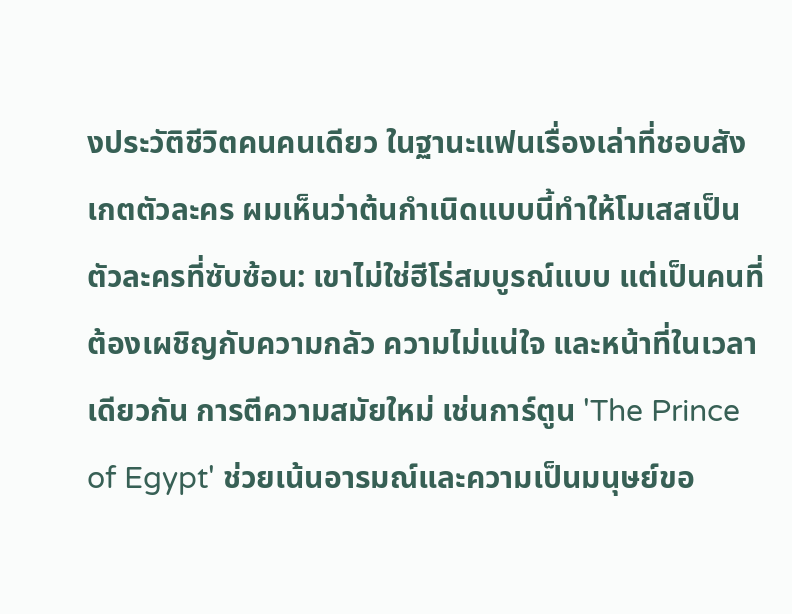งประวัติชีวิตคนคนเดียว ในฐานะแฟนเรื่องเล่าที่ชอบสังเกตตัวละคร ผมเห็นว่าต้นกำเนิดแบบนี้ทำให้โมเสสเป็นตัวละครที่ซับซ้อน: เขาไม่ใช่ฮีโร่สมบูรณ์แบบ แต่เป็นคนที่ต้องเผชิญกับความกลัว ความไม่แน่ใจ และหน้าที่ในเวลาเดียวกัน การตีความสมัยใหม่ เช่นการ์ตูน 'The Prince of Egypt' ช่วยเน้นอารมณ์และความเป็นมนุษย์ขอ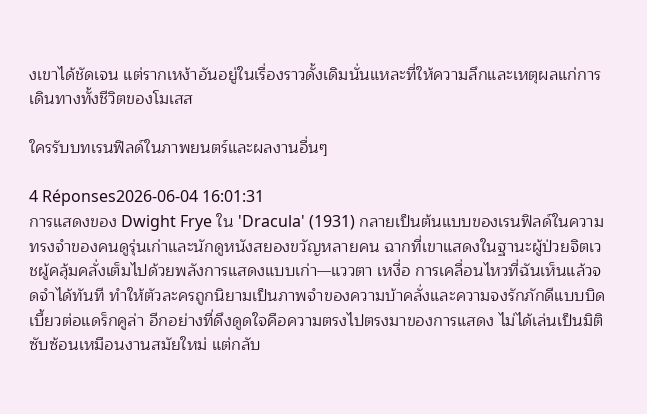งเขาได้ชัดเจน แต่รากเหง้าอันอยู่ในเรื่องราวดั้งเดิมนั่นแหละที่ให้ความลึกและเหตุผลแก่การเดินทางทั้งชีวิตของโมเสส

ใครรับบทเรนฟิลด์ในภาพยนตร์และผลงานอื่นๆ

4 Réponses2026-06-04 16:01:31
การแสดงของ Dwight Frye ใน 'Dracula' (1931) กลายเป็นต้นแบบของเรนฟิลด์ในความทรงจำของคนดูรุ่นเก่าและนักดูหนังสยองขวัญหลายคน ฉากที่เขาแสดงในฐานะผู้ป่วยจิตเวชผู้คลุ้มคลั่งเต็มไปด้วยพลังการแสดงแบบเก่า—แววตา เหงื่อ การเคลื่อนไหวที่ฉันเห็นแล้วจดจำได้ทันที ทำให้ตัวละครถูกนิยามเป็นภาพจำของความบ้าคลั่งและความจงรักภักดีแบบบิดเบี้ยวต่อแดร็กคูล่า อีกอย่างที่ดึงดูดใจคือความตรงไปตรงมาของการแสดง ไม่ได้เล่นเป็นมิติซับซ้อนเหมือนงานสมัยใหม่ แต่กลับ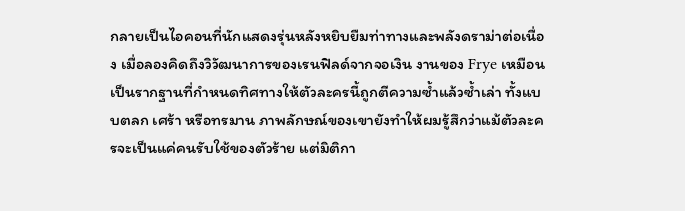กลายเป็นไอคอนที่นักแสดงรุ่นหลังหยิบยืมท่าทางและพลังดราม่าต่อเนื่อง เมื่อลองคิดถึงวิวัฒนาการของเรนฟิลด์จากจอเงิน งานของ Frye เหมือนเป็นรากฐานที่กำหนดทิศทางให้ตัวละครนี้ถูกตีความซ้ำแล้วซ้ำเล่า ทั้งแบบตลก เศร้า หรือทรมาน ภาพลักษณ์ของเขายังทำให้ผมรู้สึกว่าแม้ตัวละครจะเป็นแค่คนรับใช้ของตัวร้าย แต่มิติกา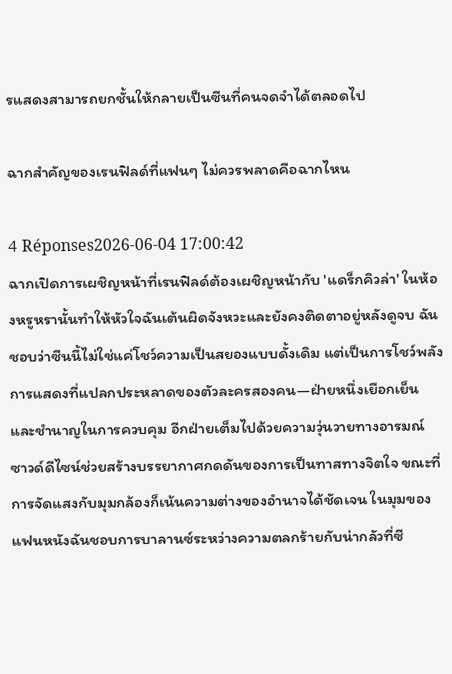รแสดงสามารถยกชั้นให้กลายเป็นซีนที่คนจดจำได้ตลอดไป

ฉากสำคัญของเรนฟิลด์ที่แฟนๆ ไม่ควรพลาดคือฉากไหน

4 Réponses2026-06-04 17:00:42
ฉากเปิดการเผชิญหน้าที่เรนฟิลด์ต้องเผชิญหน้ากับ 'แดร็กคิวล่า' ในห้องหรูหรานั้นทำให้หัวใจฉันเต้นผิดจังหวะและยังคงติดตาอยู่หลังดูจบ ฉันชอบว่าซีนนี้ไม่ใช่แค่โชว์ความเป็นสยองแบบดั้งเดิม แต่เป็นการโชว์พลังการแสดงที่แปลกประหลาดของตัวละครสองคน—ฝ่ายหนึ่งเยือกเย็นและชำนาญในการควบคุม อีกฝ่ายเต็มไปด้วยความวุ่นวายทางอารมณ์ ซาวด์ดีไซน์ช่วยสร้างบรรยากาศกดดันของการเป็นทาสทางจิตใจ ขณะที่การจัดแสงกับมุมกล้องก็เน้นความต่างของอำนาจได้ชัดเจน ในมุมของแฟนหนังฉันชอบการบาลานซ์ระหว่างความตลกร้ายกับน่ากลัวที่ซี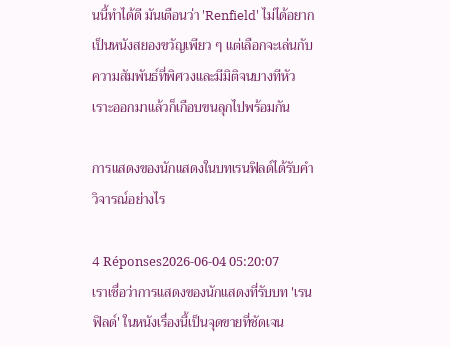นนี้ทำได้ดี มันเตือนว่า 'Renfield' ไม่ได้อยากเป็นหนังสยองขวัญเพียว ๆ แต่เลือกจะเล่นกับความสัมพันธ์ที่พิศวงและมีมิติจนบางทีหัวเราะออกมาแล้วก็เกือบขนลุกไปพร้อมกัน

การแสดงของนักแสดงในบทเรนฟิลด์ได้รับคำวิจารณ์อย่างไร

4 Réponses2026-06-04 05:20:07
เราเชื่อว่าการแสดงของนักแสดงที่รับบท 'เรนฟิลด์' ในหนังเรื่องนี้เป็นจุดขายที่ชัดเจน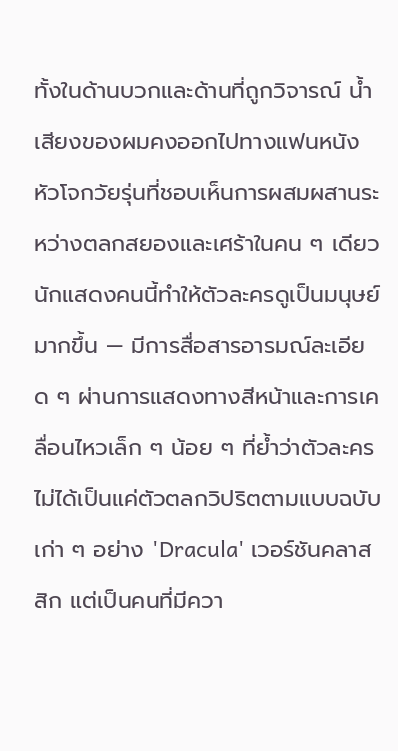ทั้งในด้านบวกและด้านที่ถูกวิจารณ์ น้ำเสียงของผมคงออกไปทางแฟนหนังหัวโจกวัยรุ่นที่ชอบเห็นการผสมผสานระหว่างตลกสยองและเศร้าในคน ๆ เดียว นักแสดงคนนี้ทำให้ตัวละครดูเป็นมนุษย์มากขึ้น — มีการสื่อสารอารมณ์ละเอียด ๆ ผ่านการแสดงทางสีหน้าและการเคลื่อนไหวเล็ก ๆ น้อย ๆ ที่ย้ำว่าตัวละครไม่ได้เป็นแค่ตัวตลกวิปริตตามแบบฉบับเก่า ๆ อย่าง 'Dracula' เวอร์ชันคลาสสิก แต่เป็นคนที่มีควา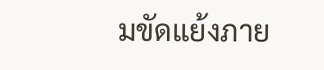มขัดแย้งภาย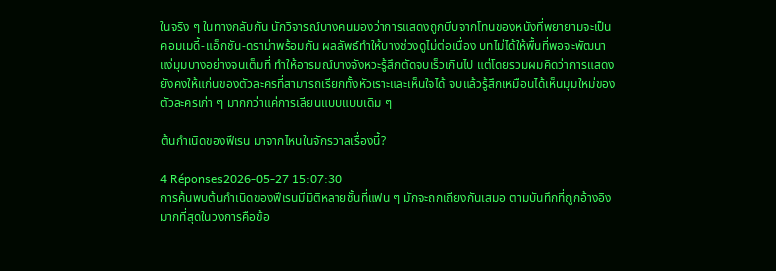ในจริง ๆ ในทางกลับกัน นักวิจารณ์บางคนมองว่าการแสดงถูกบีบจากโทนของหนังที่พยายามจะเป็นคอมเมดี้-แอ็กชัน-ดราม่าพร้อมกัน ผลลัพธ์ทำให้บางช่วงดูไม่ต่อเนื่อง บทไม่ได้ให้พื้นที่พอจะพัฒนาแง่มุมบางอย่างจนเต็มที่ ทำให้อารมณ์บางจังหวะรู้สึกตัดจบเร็วเกินไป แต่โดยรวมผมคิดว่าการแสดงยังคงให้แก่นของตัวละครที่สามารถเรียกทั้งหัวเราะและเห็นใจได้ จบแล้วรู้สึกเหมือนได้เห็นมุมใหม่ของตัวละครเก่า ๆ มากกว่าแค่การเลียนแบบแบบเดิม ๆ

ต้นกำเนิดของฟีเรน มาจากไหนในจักรวาลเรื่องนี้?

4 Réponses2026-05-27 15:07:30
การค้นพบต้นกำเนิดของฟีเรนมีมิติหลายชั้นที่แฟน ๆ มักจะถกเถียงกันเสมอ ตามบันทึกที่ถูกอ้างอิงมากที่สุดในวงการคือข้อ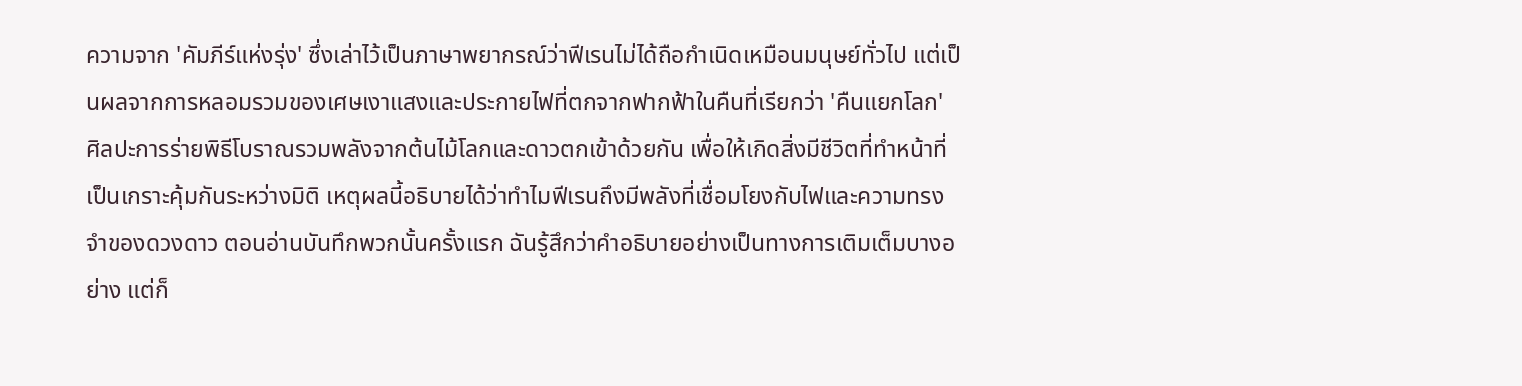ความจาก 'คัมภีร์แห่งรุ่ง' ซึ่งเล่าไว้เป็นภาษาพยากรณ์ว่าฟีเรนไม่ได้ถือกำเนิดเหมือนมนุษย์ทั่วไป แต่เป็นผลจากการหลอมรวมของเศษเงาแสงและประกายไฟที่ตกจากฟากฟ้าในคืนที่เรียกว่า 'คืนแยกโลก' ศิลปะการร่ายพิธีโบราณรวมพลังจากต้นไม้โลกและดาวตกเข้าด้วยกัน เพื่อให้เกิดสิ่งมีชีวิตที่ทำหน้าที่เป็นเกราะคุ้มกันระหว่างมิติ เหตุผลนี้อธิบายได้ว่าทำไมฟีเรนถึงมีพลังที่เชื่อมโยงกับไฟและความทรงจำของดวงดาว ตอนอ่านบันทึกพวกนั้นครั้งแรก ฉันรู้สึกว่าคำอธิบายอย่างเป็นทางการเติมเต็มบางอย่าง แต่ก็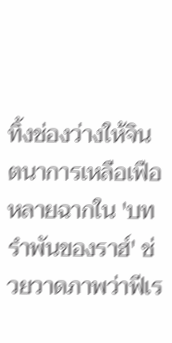ทิ้งช่องว่างให้จินตนาการเหลือเฟือ หลายฉากใน 'บทรำพันของราฮ์' ช่วยวาดภาพว่าฟีเร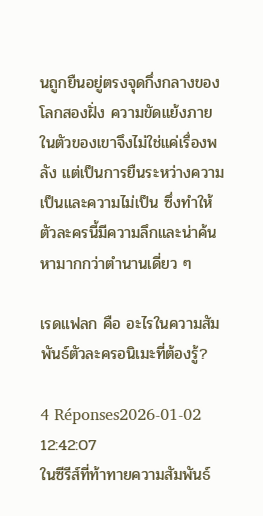นถูกยืนอยู่ตรงจุดกึ่งกลางของโลกสองฝั่ง ความขัดแย้งภายในตัวของเขาจึงไม่ใช่แค่เรื่องพลัง แต่เป็นการยืนระหว่างความเป็นและความไม่เป็น ซึ่งทำให้ตัวละครนี้มีความลึกและน่าค้นหามากกว่าตำนานเดี่ยว ๆ

เรดแฟลก คือ อะไรในความสัมพันธ์ตัวละครอนิเมะที่ต้องรู้?

4 Réponses2026-01-02 12:42:07
ในซีรีส์ที่ท้าทายความสัมพันธ์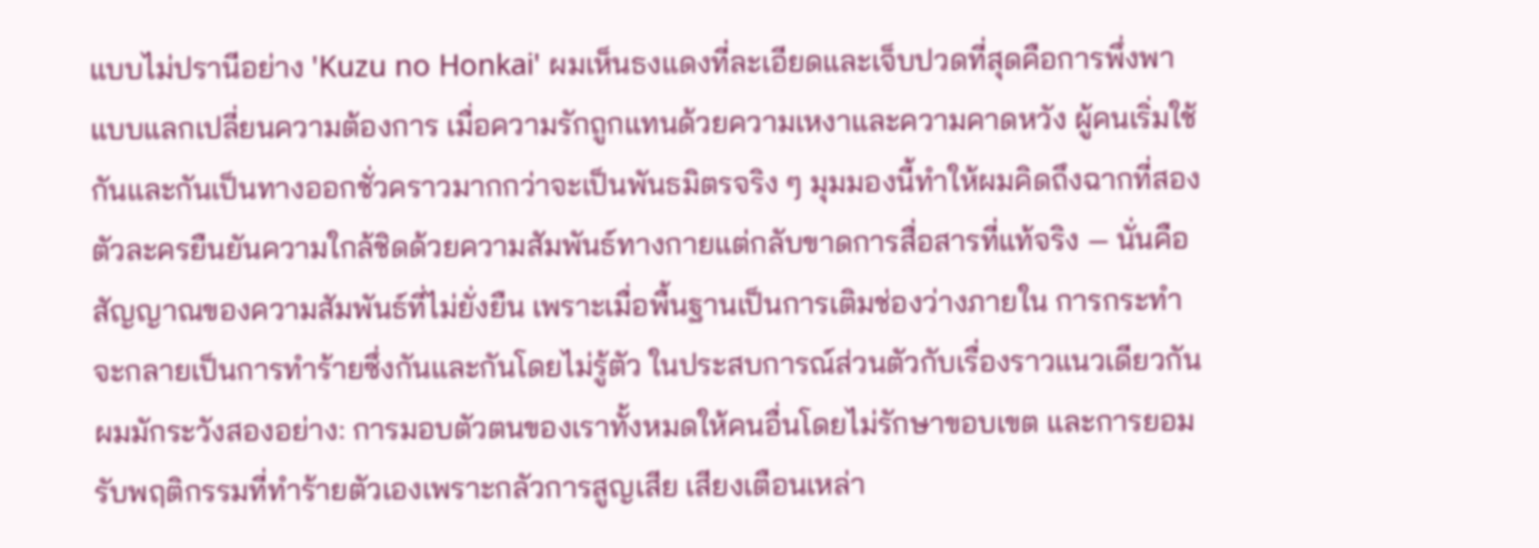แบบไม่ปรานีอย่าง 'Kuzu no Honkai' ผมเห็นธงแดงที่ละเอียดและเจ็บปวดที่สุดคือการพึ่งพาแบบแลกเปลี่ยนความต้องการ เมื่อความรักถูกแทนด้วยความเหงาและความคาดหวัง ผู้คนเริ่มใช้กันและกันเป็นทางออกชั่วคราวมากกว่าจะเป็นพันธมิตรจริง ๆ มุมมองนี้ทำให้ผมคิดถึงฉากที่สองตัวละครยืนยันความใกล้ชิดด้วยความสัมพันธ์ทางกายแต่กลับขาดการสื่อสารที่แท้จริง — นั่นคือสัญญาณของความสัมพันธ์ที่ไม่ยั่งยืน เพราะเมื่อพื้นฐานเป็นการเติมช่องว่างภายใน การกระทำจะกลายเป็นการทำร้ายซึ่งกันและกันโดยไม่รู้ตัว ในประสบการณ์ส่วนตัวกับเรื่องราวแนวเดียวกัน ผมมักระวังสองอย่าง: การมอบตัวตนของเราทั้งหมดให้คนอื่นโดยไม่รักษาขอบเขต และการยอมรับพฤติกรรมที่ทำร้ายตัวเองเพราะกลัวการสูญเสีย เสียงเตือนเหล่า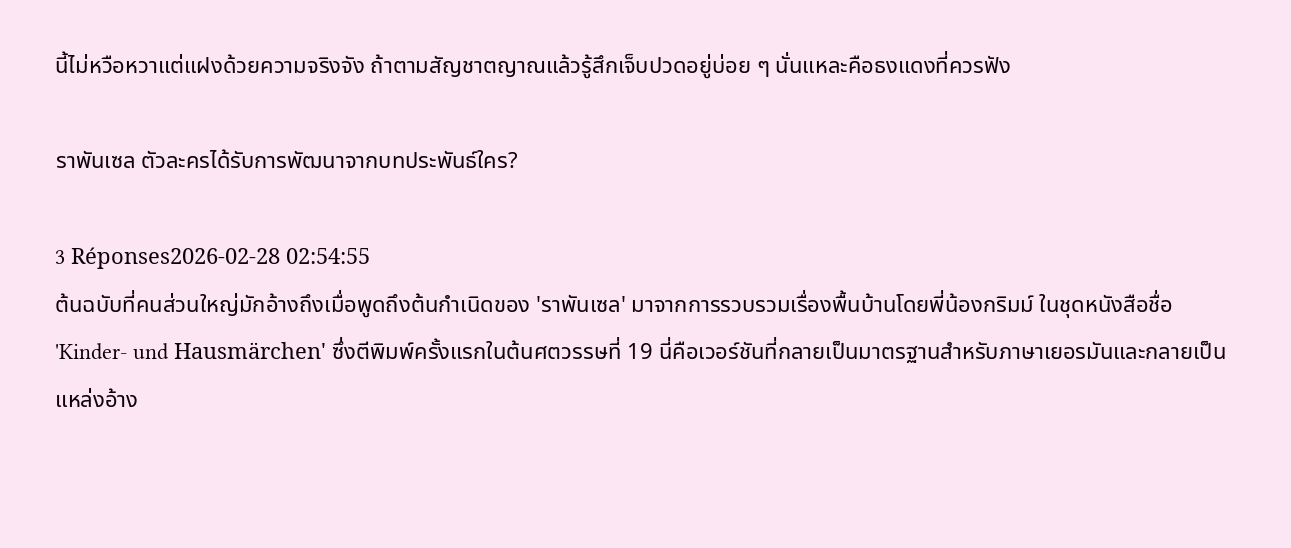นี้ไม่หวือหวาแต่แฝงด้วยความจริงจัง ถ้าตามสัญชาตญาณแล้วรู้สึกเจ็บปวดอยู่บ่อย ๆ นั่นแหละคือธงแดงที่ควรฟัง

ราพันเซล ตัวละครได้รับการพัฒนาจากบทประพันธ์ใคร?

3 Réponses2026-02-28 02:54:55
ต้นฉบับที่คนส่วนใหญ่มักอ้างถึงเมื่อพูดถึงต้นกำเนิดของ 'ราพันเซล' มาจากการรวบรวมเรื่องพื้นบ้านโดยพี่น้องกริมม์ ในชุดหนังสือชื่อ 'Kinder- und Hausmärchen' ซึ่งตีพิมพ์ครั้งแรกในต้นศตวรรษที่ 19 นี่คือเวอร์ชันที่กลายเป็นมาตรฐานสำหรับภาษาเยอรมันและกลายเป็นแหล่งอ้าง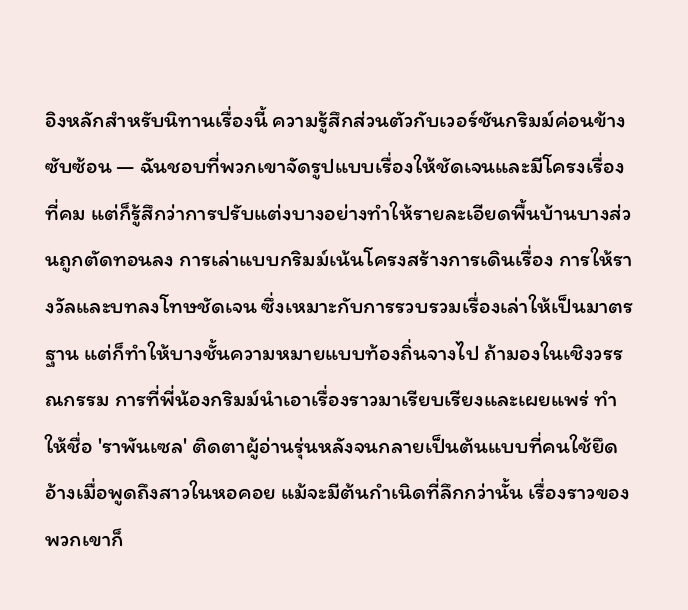อิงหลักสำหรับนิทานเรื่องนี้ ความรู้สึกส่วนตัวกับเวอร์ชันกริมม์ค่อนข้างซับซ้อน — ฉันชอบที่พวกเขาจัดรูปแบบเรื่องให้ชัดเจนและมีโครงเรื่องที่คม แต่ก็รู้สึกว่าการปรับแต่งบางอย่างทำให้รายละเอียดพื้นบ้านบางส่วนถูกตัดทอนลง การเล่าแบบกริมม์เน้นโครงสร้างการเดินเรื่อง การให้รางวัลและบทลงโทษชัดเจน ซึ่งเหมาะกับการรวบรวมเรื่องเล่าให้เป็นมาตรฐาน แต่ก็ทำให้บางชั้นความหมายแบบท้องถิ่นจางไป ถ้ามองในเชิงวรรณกรรม การที่พี่น้องกริมม์นำเอาเรื่องราวมาเรียบเรียงและเผยแพร่ ทำให้ชื่อ 'ราพันเซล' ติดตาผู้อ่านรุ่นหลังจนกลายเป็นต้นแบบที่คนใช้ยึดอ้างเมื่อพูดถึงสาวในหอคอย แม้จะมีต้นกำเนิดที่ลึกกว่านั้น เรื่องราวของพวกเขาก็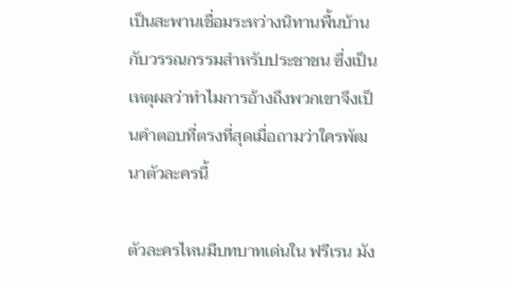เป็นสะพานเชื่อมระหว่างนิทานพื้นบ้านกับวรรณกรรมสำหรับประชาชน ซึ่งเป็นเหตุผลว่าทำไมการอ้างถึงพวกเขาจึงเป็นคำตอบที่ตรงที่สุดเมื่อถามว่าใครพัฒนาตัวละครนี้

ตัวละครไหนมีบทบาทเด่นใน ฟรีเรน มัง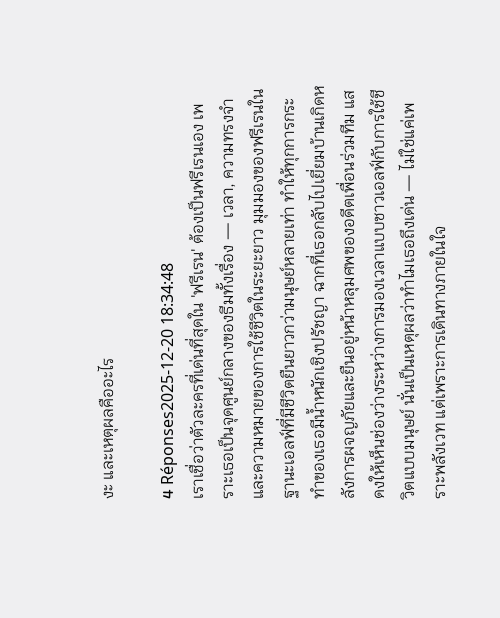งะ และเหตุผลคืออะไร

4 Réponses2025-12-20 18:34:48
เราเชื่อว่าตัวละครที่เด่นที่สุดใน 'ฟรีเรน' ต้องเป็นฟรีเรนเอง เพราะเธอเป็นจุดศูนย์กลางของธีมทั้งเรื่อง — เวลา, ความทรงจำ และความหมายของการใช้ชีวิตในระยะยาว มุมมองของฟรีเรนในฐานะเอลฟ์ที่มีชีวิตยืนยาวกว่ามนุษย์หลายเท่า ทำให้ทุกการกระทำของเธอมีน้ำหนักเชิงปรัชญา ฉากที่เธอกลับไปเยี่ยมบ้านเกิดหลังการผจญภัยและยืนอยู่หน้าหลุมศพของอดีตเพื่อนร่วมทีม แสดงให้เห็นช่องว่างระหว่างการมองเวลาแบบชาวเอลฟ์กับการใช้ชีวิตแบบมนุษย์ นั่นเป็นเหตุผลว่าทำไมเธอถึงเด่น — ไม่ใช่แค่เพราะพลังเวท แต่เพราะการเดินทางภายในใจ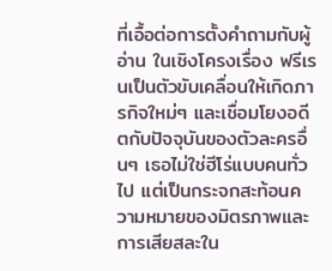ที่เอื้อต่อการตั้งคำถามกับผู้อ่าน ในเชิงโครงเรื่อง ฟรีเรนเป็นตัวขับเคลื่อนให้เกิดภารกิจใหม่ๆ และเชื่อมโยงอดีตกับปัจจุบันของตัวละครอื่นๆ เธอไม่ใช่ฮีโร่แบบคนทั่วไป แต่เป็นกระจกสะท้อนความหมายของมิตรภาพและการเสียสละใน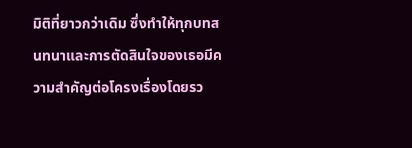มิติที่ยาวกว่าเดิม ซึ่งทำให้ทุกบทสนทนาและการตัดสินใจของเธอมีความสำคัญต่อโครงเรื่องโดยรว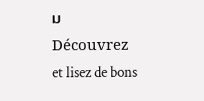ม
Découvrez et lisez de bons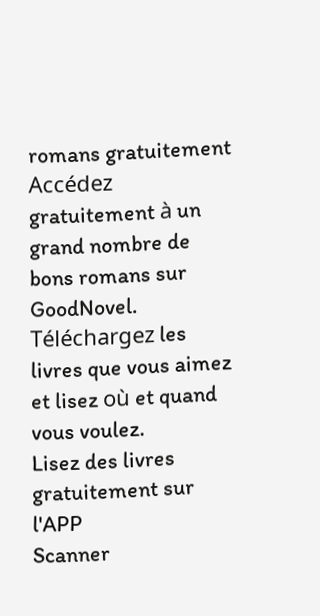romans gratuitement
Accédez gratuitement à un grand nombre de bons romans sur GoodNovel. Téléchargez les livres que vous aimez et lisez où et quand vous voulez.
Lisez des livres gratuitement sur l'APP
Scanner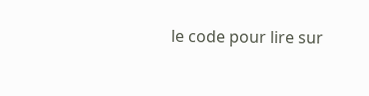le code pour lire sur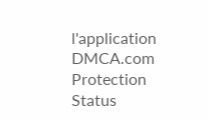l'application
DMCA.com Protection Status